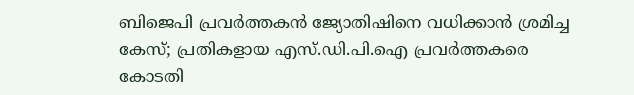ബിജെപി പ്രവര്‍ത്തകന്‍ ജ്യോതിഷിനെ വധിക്കാന്‍ ശ്രമിച്ച കേസ്; പ്രതികളായ എസ്.ഡി.പി.ഐ പ്രവര്‍ത്തകരെ കോടതി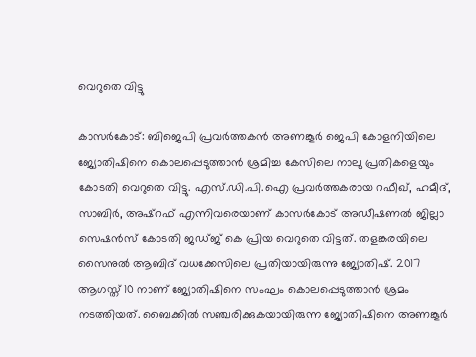വെറുതെ വിട്ടു

കാസര്‍കോട്: ബിജെപി പ്രവര്‍ത്തകന്‍ അണങ്കൂര്‍ ജെപി കോളനിയിലെ ജ്യോതിഷിനെ കൊലപ്പെടുത്താന്‍ ശ്രമിച്ച കേസിലെ നാലു പ്രതികളെയും കോടതി വെറുതെ വിട്ടു. എസ്.ഡി.പി.ഐ പ്രവര്‍ത്തകരായ റഫീഖ്, ഹമീദ്, സാബിര്‍, അഷ്‌റഫ് എന്നിവരെയാണ് കാസര്‍കോട് അഡീഷണല്‍ ജില്ലാ സെഷന്‍സ് കോടതി ജഡ്ജ് കെ പ്രിയ വെറുതെ വിട്ടത്. തളങ്കരയിലെ സൈനുല്‍ ആബിദ് വധക്കേസിലെ പ്രതിയായിരുന്നു ജ്യോതിഷ്. 2017 ആഗസ്ത് 10 നാണ് ജ്യോതിഷിനെ സംഘം കൊലപ്പെടുത്താന്‍ ശ്രമം നടത്തിയത്. ബൈക്കില്‍ സഞ്ചരിക്കുകയായിരുന്ന ജ്യോതിഷിനെ അണങ്കൂര്‍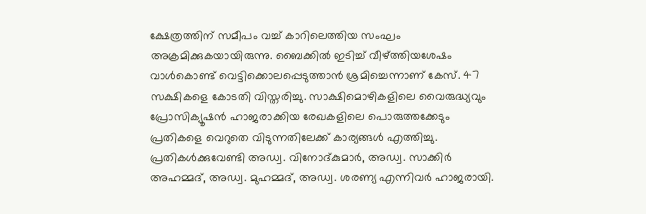ക്ഷേത്രത്തിന് സമീപം വച്ച് കാറിലെത്തിയ സംഘം അക്രമിക്കുകയായിരുന്നു. ബൈക്കില്‍ ഇടിച്ച് വീഴ്ത്തിയശേഷം വാള്‍കൊണ്ട് വെട്ടിക്കൊലപ്പെടുത്താന്‍ ശ്രമിച്ചെന്നാണ് കേസ്. 47 സക്ഷികളെ കോടതി വിസ്തരിച്ചു. സാക്ഷിമൊഴികളിലെ വൈരുദ്ധ്യവും പ്രോസിക്യൂഷന്‍ ഹാജരാക്കിയ രേഖകളിലെ പൊരുത്തക്കേടും പ്രതികളെ വെറുതെ വിടുന്നതിലേക്ക് കാര്യങ്ങള്‍ എത്തിച്ചു. പ്രതികള്‍ക്കുവേണ്ടി അഡ്വ. വിനോദ്കുമാര്‍, അഡ്വ. സാക്കിര്‍ അഹമ്മദ്, അഡ്വ. മുഹമ്മദ്, അഡ്വ. ശരണ്യ എന്നിവര്‍ ഹാജരായി.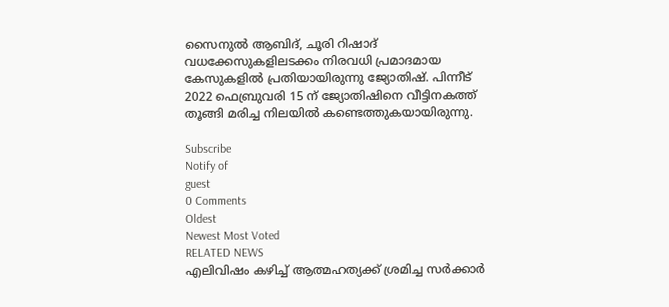സൈനുല്‍ ആബിദ്, ചൂരി റിഷാദ് വധക്കേസുകളിലടക്കം നിരവധി പ്രമാദമായ കേസുകളില്‍ പ്രതിയായിരുന്നു ജ്യോതിഷ്. പിന്നീട് 2022 ഫെബ്രുവരി 15 ന് ജ്യോതിഷിനെ വീട്ടിനകത്ത് തൂങ്ങി മരിച്ച നിലയില്‍ കണ്ടെത്തുകയായിരുന്നു.

Subscribe
Notify of
guest
0 Comments
Oldest
Newest Most Voted
RELATED NEWS
എലിവിഷം കഴിച്ച് ആത്മഹത്യക്ക് ശ്രമിച്ച സര്‍ക്കാര്‍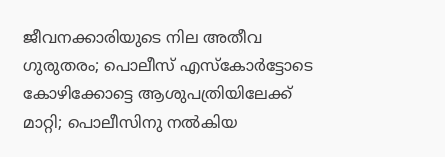ജീവനക്കാരിയുടെ നില അതീവ ഗുരുതരം; പൊലീസ് എസ്‌കോര്‍ട്ടോടെ കോഴിക്കോട്ടെ ആശുപത്രിയിലേക്ക് മാറ്റി; പൊലീസിനു നല്‍കിയ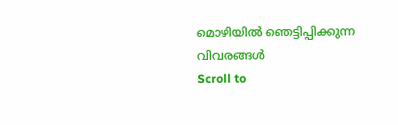മൊഴിയില്‍ ഞെട്ടിപ്പിക്കുന്ന വിവരങ്ങള്‍
Scroll to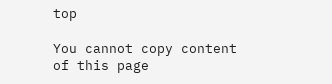top

You cannot copy content of this page